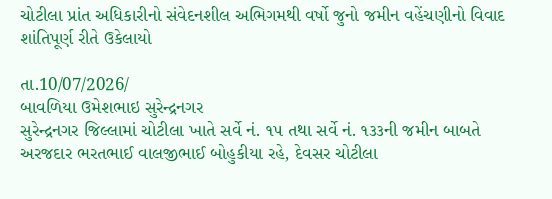ચોટીલા પ્રાંત અધિકારીનો સંવેદનશીલ અભિગમથી વર્ષો જુનો જમીન વહેંચણીનો વિવાદ શાંતિપૂર્ણ રીતે ઉકેલાયો

તા.10/07/2026/
બાવળિયા ઉમેશભાઇ સુરેન્દ્રનગર
સુરેન્દ્રનગર જિલ્લામાં ચોટીલા ખાતે સર્વે નં. ૧૫ તથા સર્વે નં. ૧૩૩ની જમીન બાબતે અરજદાર ભરતભાઈ વાલજીભાઈ બોહુકીયા રહે, દેવસર ચોટીલા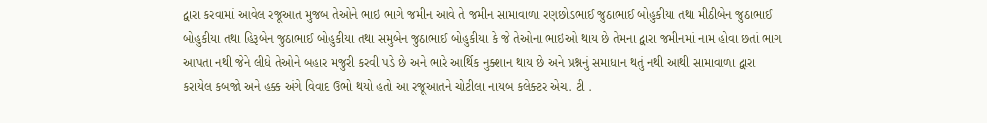દ્વારા કરવામાં આવેલ રજૂઆત મુજબ તેઓને ભાઇ ભાગે જમીન આવે તે જમીન સામાવાળા રણછોડભાઈ જુઠાભાઈ બોહુકીયા તથા મીઠીબેન જુઠાભાઈ બોહુકીયા તથા હિરૂબેન જુઠાભાઈ બોહુકીયા તથા સમુબેન જુઠાભાઈ બોહુકીયા કે જે તેઓના ભાઇઓ થાય છે તેમના દ્વારા જમીનમાં નામ હોવા છતાં ભાગ આપતા નથી જેને લીધે તેઓને બહાર મજુરી કરવી પડે છે અને ભારે આર્થિક નુક્શાન થાય છે અને પ્રશ્નનું સમાધાન થતું નથી આથી સામાવાળા દ્વારા કરાયેલ કબજો અને હક્ક અંગે વિવાદ ઉભો થયો હતો આ રજૂઆતને ચોટીલા નાયબ કલેક્ટર એચ. ટી .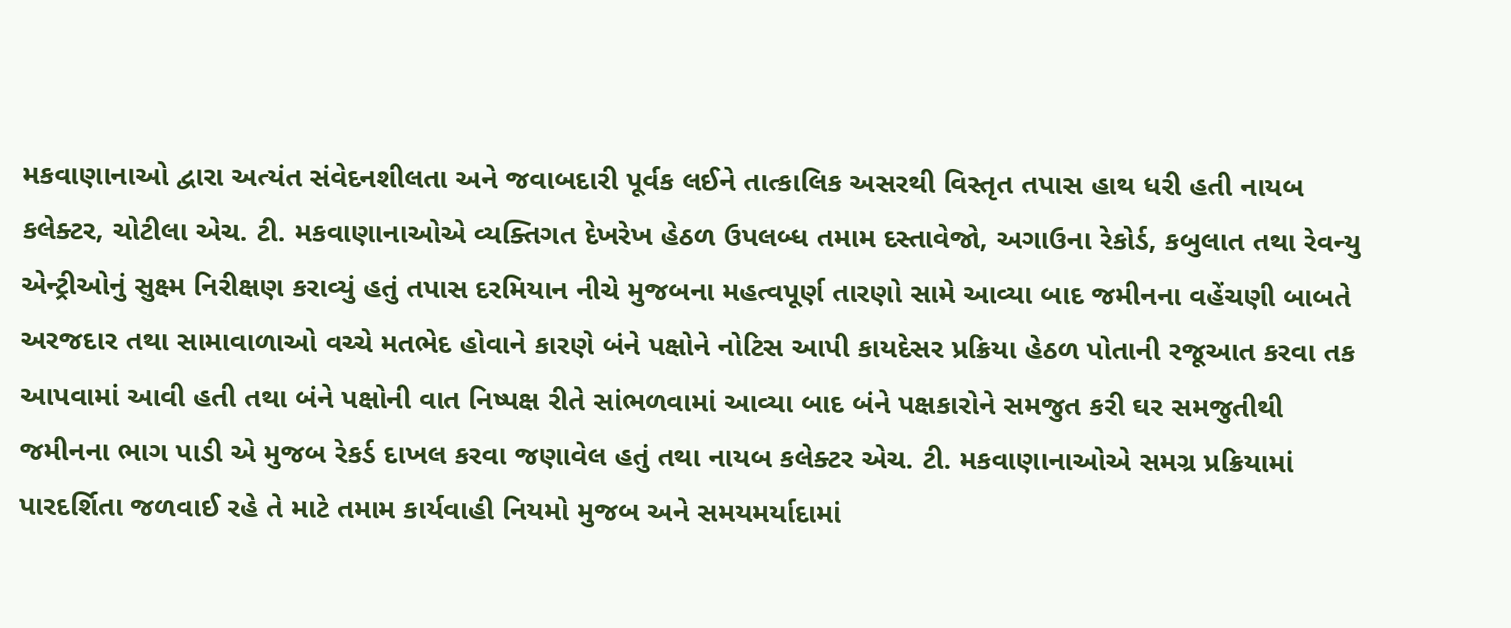મકવાણાનાઓ દ્વારા અત્યંત સંવેદનશીલતા અને જવાબદારી પૂર્વક લઈને તાત્કાલિક અસરથી વિસ્તૃત તપાસ હાથ ધરી હતી નાયબ કલેક્ટર, ચોટીલા એચ. ટી. મકવાણાનાઓએ વ્યક્તિગત દેખરેખ હેઠળ ઉપલબ્ધ તમામ દસ્તાવેજો, અગાઉના રેકોર્ડ, કબુલાત તથા રેવન્યુ એન્ટ્રીઓનું સુક્ષ્મ નિરીક્ષણ કરાવ્યું હતું તપાસ દરમિયાન નીચે મુજબના મહત્વપૂર્ણ તારણો સામે આવ્યા બાદ જમીનના વહેંચણી બાબતે અરજદાર તથા સામાવાળાઓ વચ્ચે મતભેદ હોવાને કારણે બંને પક્ષોને નોટિસ આપી કાયદેસર પ્રક્રિયા હેઠળ પોતાની રજૂઆત કરવા તક આપવામાં આવી હતી તથા બંને પક્ષોની વાત નિષ્પક્ષ રીતે સાંભળવામાં આવ્યા બાદ બંને પક્ષકારોને સમજુત કરી ઘર સમજુતીથી જમીનના ભાગ પાડી એ મુજબ રેકર્ડ દાખલ કરવા જણાવેલ હતું તથા નાયબ કલેક્ટર એચ. ટી. મકવાણાનાઓએ સમગ્ર પ્રક્રિયામાં પારદર્શિતા જળવાઈ રહે તે માટે તમામ કાર્યવાહી નિયમો મુજબ અને સમયમર્યાદામાં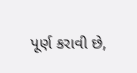પૂર્ણ કરાવી છે,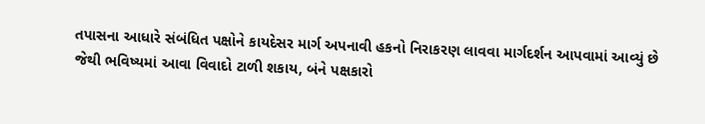તપાસના આધારે સંબંધિત પક્ષોને કાયદેસર માર્ગ અપનાવી હકનો નિરાકરણ લાવવા માર્ગદર્શન આપવામાં આવ્યું છે જેથી ભવિષ્યમાં આવા વિવાદો ટાળી શકાય, બંને પક્ષકારો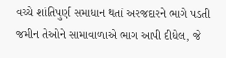વચ્ચે શાંતિપુર્ણ સમાધાન થતાં અરજદારને ભાગે પડતી જમીન તેઓને સામાવાળાએ ભાગ આપી દીધેલ, જે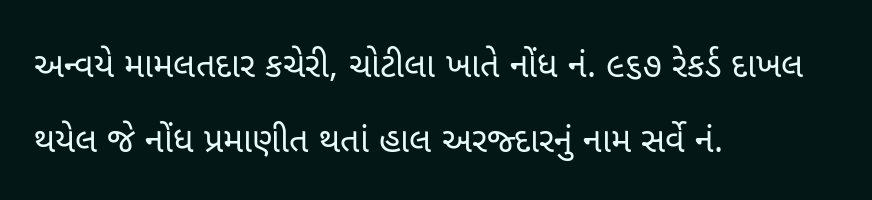અન્વયે મામલતદાર કચેરી, ચોટીલા ખાતે નોંધ નં. ૯૬૭ રેકર્ડ દાખલ થયેલ જે નોંધ પ્રમાણીત થતાં હાલ અરજ્દારનું નામ સર્વે નં.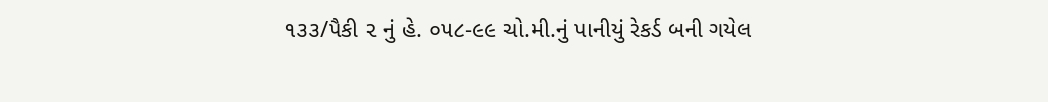૧૩૩/પૈકી ૨ નું હે. ૦૫૮-૯૯ ચો.મી.નું પાનીયું રેકર્ડ બની ગયેલ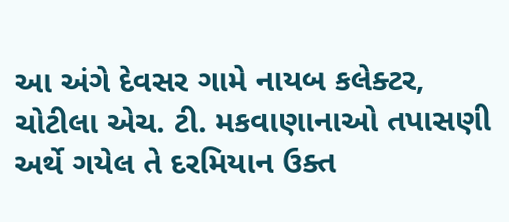આ અંગે દેવસર ગામે નાયબ કલેક્ટર, ચોટીલા એચ. ટી. મકવાણાનાઓ તપાસણી અર્થે ગયેલ તે દરમિયાન ઉક્ત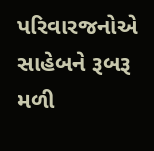પરિવારજનોએ સાહેબને રૂબરૂ મળી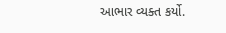આભાર વ્યક્ત કર્યો.